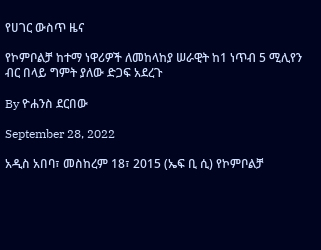የሀገር ውስጥ ዜና

የኮምቦልቻ ከተማ ነዋሪዎች ለመከላከያ ሠራዊት ከ1 ነጥብ 5 ሚሊየን ብር በላይ ግምት ያለው ድጋፍ አደረጉ

By ዮሐንስ ደርበው

September 28, 2022

አዲስ አበባ፣ መስከረም 18፣ 2015 (ኤፍ ቢ ሲ) የኮምቦልቻ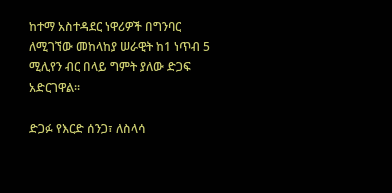ከተማ አስተዳደር ነዋሪዎች በግንባር ለሚገኘው መከላከያ ሠራዊት ከ1 ነጥብ 5 ሚሊየን ብር በላይ ግምት ያለው ድጋፍ አድርገዋል፡፡

ድጋፉ የእርድ ሰንጋ፣ ለስላሳ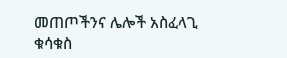መጠጦችንና ሌሎች አስፈላጊ ቁሳቁስ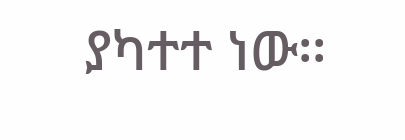ያካተተ ነው፡፡